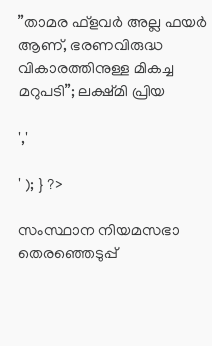”താമര ഫ്‌ളവർ അല്ല ഫയര്‍ ആണ്, ഭരണവിരുദ്ധ വികാരത്തിനുള്ള മികച്ച മറുപടി”; ലക്ഷ്മി പ്രിയ

','

' ); } ?>

സംസ്ഥാന നിയമസഭാ തെരഞ്ഞെടുപ്പ്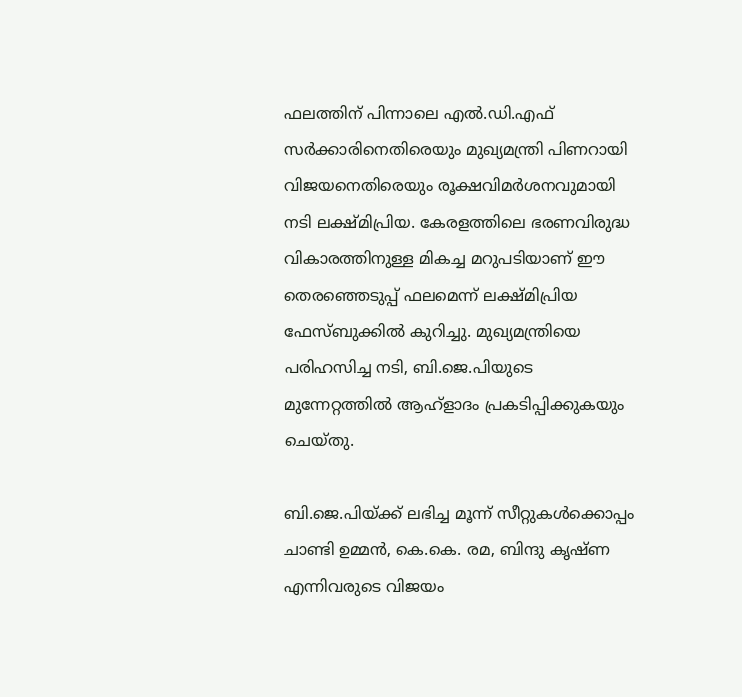ഫലത്തിന് പിന്നാലെ എല്‍.ഡി.എഫ് സര്‍ക്കാരിനെതിരെയും മുഖ്യമന്ത്രി പിണറായി വിജയനെതിരെയും രൂക്ഷവിമര്‍ശനവുമായി നടി ലക്ഷ്മിപ്രിയ. കേരളത്തിലെ ഭരണവിരുദ്ധ വികാരത്തിനുള്ള മികച്ച മറുപടിയാണ് ഈ തെരഞ്ഞെടുപ്പ് ഫലമെന്ന് ലക്ഷ്മിപ്രിയ ഫേസ്ബുക്കില്‍ കുറിച്ചു. മുഖ്യമന്ത്രിയെ പരിഹസിച്ച നടി, ബി.ജെ.പിയുടെ മുന്നേറ്റത്തില്‍ ആഹ്ളാദം പ്രകടിപ്പിക്കുകയും ചെയ്തു.

ബി.ജെ.പിയ്ക്ക് ലഭിച്ച മൂന്ന് സീറ്റുകള്‍ക്കൊപ്പം ചാണ്ടി ഉമ്മന്‍, കെ.കെ. രമ, ബിന്ദു കൃഷ്ണ എന്നിവരുടെ വിജയം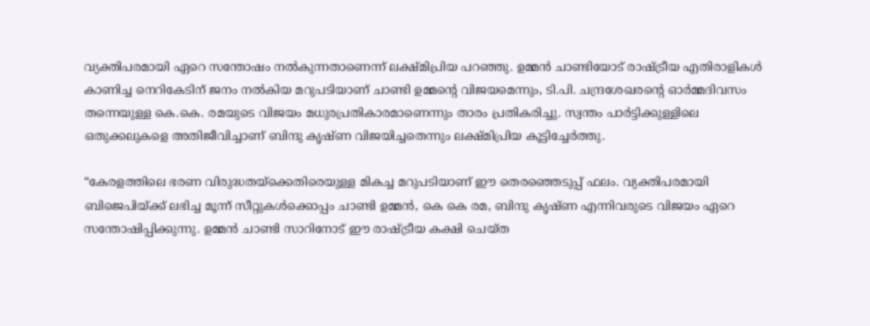വ്യക്തിപരമായി ഏറെ സന്തോഷം നല്‍കുന്നതാണെന്ന് ലക്ഷ്മിപ്രിയ പറഞ്ഞു. ഉമ്മന്‍ ചാണ്ടിയോട് രാഷ്ട്രീയ എതിരാളികള്‍ കാണിച്ച നെറികേടിന് ജനം നല്‍കിയ മറുപടിയാണ് ചാണ്ടി ഉമ്മന്റെ വിജയമെന്നും, ടി.പി. ചന്ദ്രശേഖരന്റെ ഓര്‍മ്മദിവസം തന്നെയുള്ള കെ.കെ. രമയുടെ വിജയം മധുരപ്രതികാരമാണെന്നും താരം പ്രതികരിച്ചു. സ്വന്തം പാര്‍ട്ടിക്കുള്ളിലെ ഒതുക്കലുകളെ അതിജീവിച്ചാണ് ബിന്ദു കൃഷ്ണ വിജയിച്ചതെന്നും ലക്ഷ്മിപ്രിയ കൂട്ടിച്ചേര്‍ത്തു.

“കേരളത്തിലെ ഭരണ വിരുദ്ധതയ്‌ക്കെതിരെയുള്ള മികച്ച മറുപടിയാണ് ഈ തെരഞ്ഞെടുപ്പ് ഫലം. വ്യക്തിപരമായി ബിജെപിയ്ക്ക് ലഭിച്ച മൂന്ന് സീറ്റുകള്‍ക്കൊപ്പം ചാണ്ടി ഉമ്മന്‍, കെ കെ രമ, ബിന്ദു കൃഷ്ണ എന്നിവരുടെ വിജയം ഏറെ സന്തോഷിപ്പിക്കുന്നു. ഉമ്മന്‍ ചാണ്ടി സാറിനോട് ഈ രാഷ്ട്രീയ കക്ഷി ചെയ്ത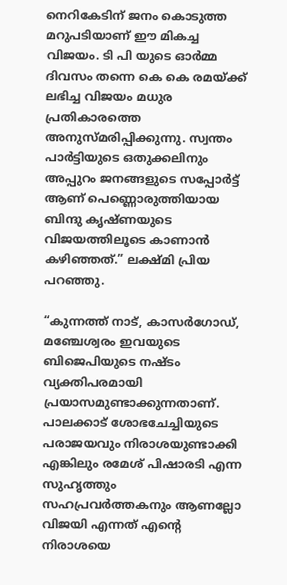നെറികേടിന് ജനം കൊടുത്ത മറുപടിയാണ് ഈ മികച്ച വിജയം. ടി പി യുടെ ഓര്‍മ്മ ദിവസം തന്നെ കെ കെ രമയ്ക്ക് ലഭിച്ച വിജയം മധുര പ്രതികാരത്തെ അനുസ്മരിപ്പിക്കുന്നു. സ്വന്തം പാര്‍ട്ടിയുടെ ഒതുക്കലിനും അപ്പുറം ജനങ്ങളുടെ സപ്പോര്‍ട്ട് ആണ് പെണ്ണൊരുത്തിയായ ബിന്ദു കൃഷ്ണയുടെ വിജയത്തിലൂടെ കാണാന്‍ കഴിഞ്ഞത്.” ലക്ഷ്മി പ്രിയ പറഞ്ഞു.

“കുന്നത്ത് നാട്, കാസര്‍ഗോഡ്, മഞ്ചേശ്വരം ഇവയുടെ ബിജെപിയുടെ നഷ്ടം വ്യക്തിപരമായി പ്രയാസമുണ്ടാക്കുന്നതാണ്. പാലക്കാട് ശോഭചേച്ചിയുടെ പരാജയവും നിരാശയുണ്ടാക്കി എങ്കിലും രമേശ് പിഷാരടി എന്ന സുഹൃത്തും സഹപ്രവര്‍ത്തകനും ആണല്ലോ വിജയി എന്നത് എന്റെ നിരാശയെ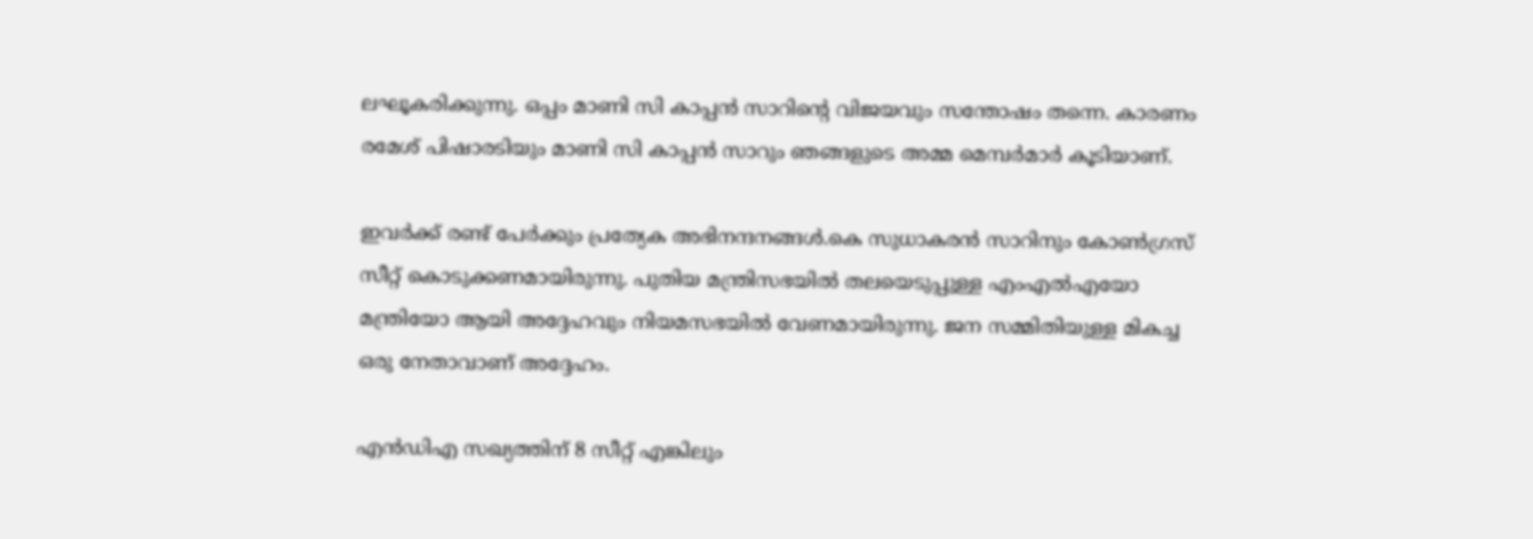ലഘൂകരിക്കുന്നു. ഒപ്പം മാണി സി കാപ്പന്‍ സാറിന്റെ വിജയവും സന്തോഷം തന്നെ. കാരണം രമേശ് പിഷാരടിയും മാണി സി കാപ്പന്‍ സാറും ഞങ്ങളുടെ അമ്മ മെമ്പര്‍മാര്‍ കൂടിയാണ്.

ഇവര്‍ക്ക് രണ്ട് പേര്‍ക്കും പ്രത്യേക അഭിനന്ദനങ്ങള്‍.കെ സുധാകരന്‍ സാറിനും കോണ്‍ഗ്രസ് സീറ്റ് കൊടുക്കണമായിരുന്നു. പുതിയ മന്ത്രിസഭയില്‍ തലയെടുപ്പുള്ള എംഎല്‍എയോ മന്ത്രിയോ ആയി അദ്ദേഹവും നിയമസഭയില്‍ വേണമായിരുന്നു. ജന സമ്മിതിയുള്ള മികച്ച ഒരു നേതാവാണ് അദ്ദേഹം.

എന്‍ഡിഎ സഖ്യത്തിന് 8 സീറ്റ് എങ്കിലും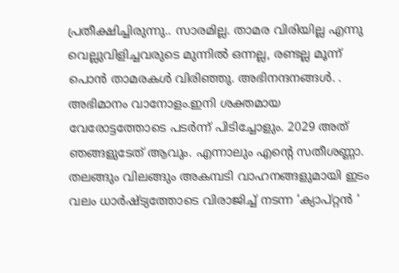പ്രതീക്ഷിച്ചിരുന്നു.. സാരമില്ല. താമര വിരിയില്ല എന്നു വെല്ലുവിളിച്ചവരുടെ മുന്നില്‍ ഒന്നല്ല, രണ്ടല്ല മൂന്ന് പൊന്‍ താമരകള്‍ വിരിഞ്ഞു. അഭിനന്ദനങ്ങള്‍. . അഭിമാനം വാനോളം.ഇനി ശക്തമായ വേരോട്ടത്തോടെ പടര്‍ന്ന് പിടിച്ചോളും. 2029 അത് ഞങ്ങളുടേത് ആവും. എന്നാലും എന്റെ സതീശണ്ണാ. തലങ്ങും വിലങ്ങും അകമ്പടി വാഹനങ്ങളുമായി ഇടം വലം ധാര്‍ഷ്ട്യത്തോടെ വിരാജിച്ച് നടന്ന ‘ക്യാപ്റ്റന്‍ ‘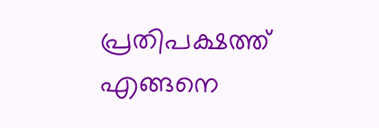പ്രതിപക്ഷത്ത് എങ്ങനെ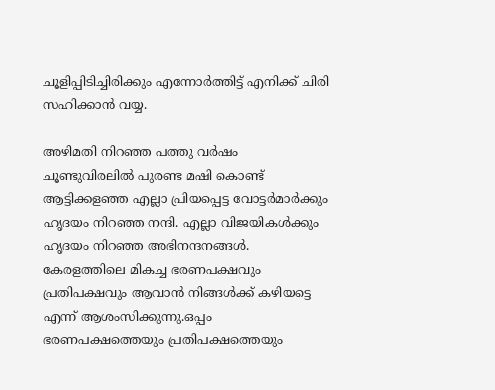ചൂളിപ്പിടിച്ചിരിക്കും എന്നോര്‍ത്തിട്ട് എനിക്ക് ചിരി സഹിക്കാന്‍ വയ്യ.

അഴിമതി നിറഞ്ഞ പത്തു വര്‍ഷം ചൂണ്ടുവിരലില്‍ പുരണ്ട മഷി കൊണ്ട് ആട്ടിക്കളഞ്ഞ എല്ലാ പ്രിയപ്പെട്ട വോട്ടര്‍മാര്‍ക്കും ഹൃദയം നിറഞ്ഞ നന്ദി. എല്ലാ വിജയികള്‍ക്കും ഹൃദയം നിറഞ്ഞ അഭിനന്ദനങ്ങള്‍. കേരളത്തിലെ മികച്ച ഭരണപക്ഷവും പ്രതിപക്ഷവും ആവാന്‍ നിങ്ങള്‍ക്ക് കഴിയട്ടെ എന്ന് ആശംസിക്കുന്നു.ഒപ്പം ഭരണപക്ഷത്തെയും പ്രതിപക്ഷത്തെയും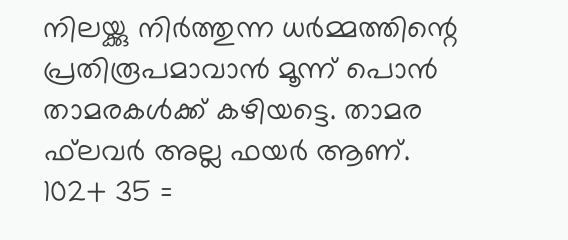നിലയ്ക്കു നിര്‍ത്തുന്ന ധര്‍മ്മത്തിന്റെ പ്രതിരൂപമാവാന്‍ മൂന്ന് പൊന്‍ താമരകള്‍ക്ക് കഴിയട്ടെ. താമര ഫ്‌ലവര്‍ അല്ല ഫയര്‍ ആണ്. 102+ 35 =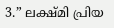3.” ലക്ഷ്മി പ്രിയ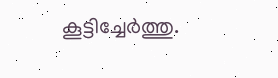കൂട്ടിച്ചേർത്തു.